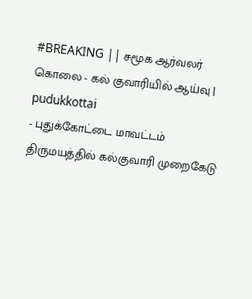#BREAKING || சமூக ஆர்வலர் கொலை - கல் குவாரியில் ஆய்வு | pudukkottai
- புதுக்கோட்டை மாவட்டம் திருமயத்தில் கல்குவாரி முறைகேடு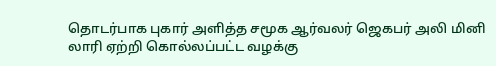தொடர்பாக புகார் அளித்த சமூக ஆர்வலர் ஜெகபர் அலி மினி லாரி ஏற்றி கொல்லப்பட்ட வழக்கு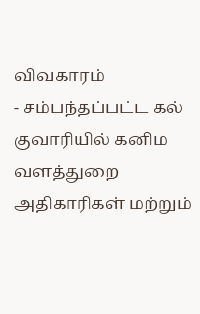விவகாரம்
- சம்பந்தப்பட்ட கல் குவாரியில் கனிம வளத்துறை அதிகாரிகள் மற்றும்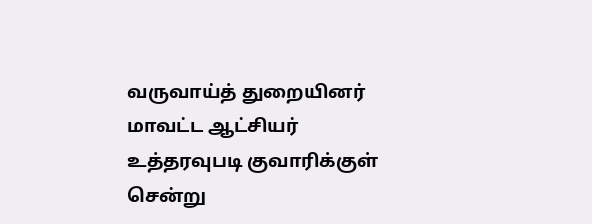வருவாய்த் துறையினர் மாவட்ட ஆட்சியர் உத்தரவுபடி குவாரிக்குள் சென்று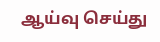ஆய்வு செய்து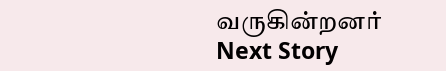வருகின்றனர்
Next Story